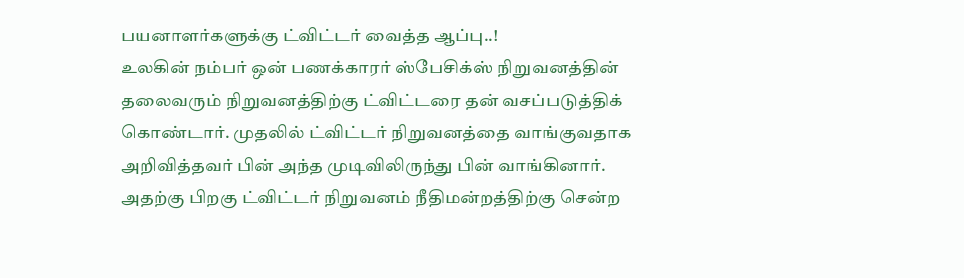பயனாளர்களுக்கு ட்விட்டர் வைத்த ஆப்பு..!
உலகின் நம்பர் ஒன் பணக்காரர் ஸ்பேசிக்ஸ் நிறுவனத்தின் தலைவரும் நிறுவனத்திற்கு ட்விட்டரை தன் வசப்படுத்திக் கொண்டார். முதலில் ட்விட்டர் நிறுவனத்தை வாங்குவதாக அறிவித்தவர் பின் அந்த முடிவிலிருந்து பின் வாங்கினார்.
அதற்கு பிறகு ட்விட்டர் நிறுவனம் நீதிமன்றத்திற்கு சென்ற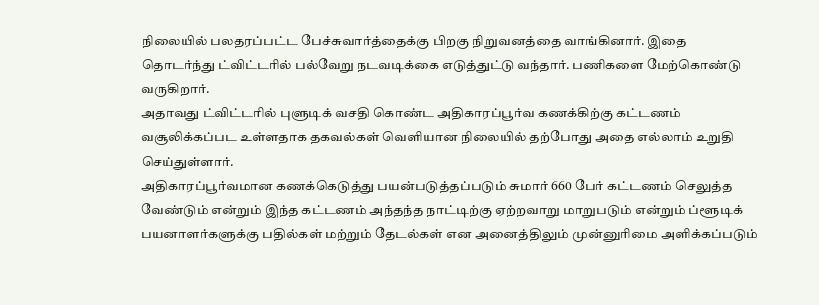நிலையில் பலதரப்பட்ட பேச்சுவார்த்தைக்கு பிறகு நிறுவனத்தை வாங்கினார். இதை தொடர்ந்து ட்விட்டரில் பல்வேறு நடவடிக்கை எடுத்துட்டு வந்தார். பணிகளை மேற்கொண்டு வருகிறார்.
அதாவது ட்விட்டரில் புளுடிக் வசதி கொண்ட அதிகாரப்பூர்வ கணக்கிற்கு கட்டணம் வசூலிக்கப்பட உள்ளதாக தகவல்கள் வெளியான நிலையில் தற்போது அதை எல்லாம் உறுதி செய்துள்ளார்.
அதிகாரப்பூர்வமான கணக்கெடுத்து பயன்படுத்தப்படும் சுமார் 660 பேர் கட்டணம் செலுத்த வேண்டும் என்றும் இந்த கட்டணம் அந்தந்த நாட்டிற்கு ஏற்றவாறு மாறுபடும் என்றும் ப்ளூடிக் பயனாளர்களுக்கு பதில்கள் மற்றும் தேடல்கள் என அனைத்திலும் முன்னுரிமை அளிக்கப்படும்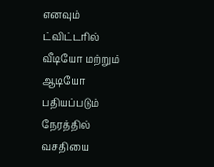எனவும் ட்விட்டரில் வீடியோ மற்றும் ஆடியோ பதியப்படும் நேரத்தில் வசதியை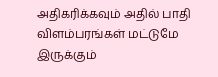அதிகரிக்கவும் அதில் பாதி விளம்பரங்கள் மட்டுமே இருக்கும்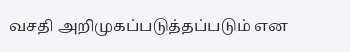வசதி அறிமுகப்படுத்தப்படும் என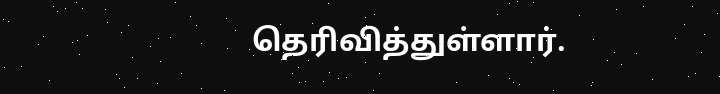தெரிவித்துள்ளார்.